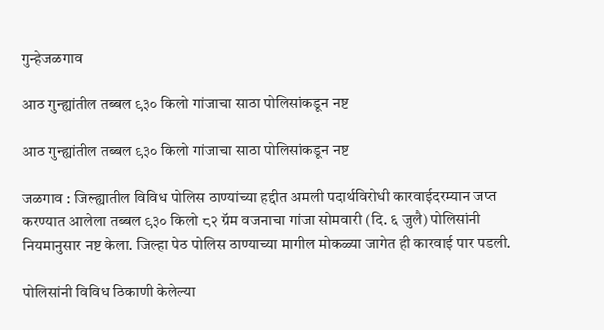गुन्हेजळगाव

आठ गुन्ह्यांतील तब्बल ९३० किलो गांजाचा साठा पोलिसांकडून नष्ट

आठ गुन्ह्यांतील तब्बल ९३० किलो गांजाचा साठा पोलिसांकडून नष्ट

जळगाव : जिल्ह्यातील विविध पोलिस ठाण्यांच्या हद्दीत अमली पदार्थविरोधी कारवाईदरम्यान जप्त करण्यात आलेला तब्बल ९३० किलो ८२ ग्रॅम वजनाचा गांजा सोमवारी (दि. ६ जुलै) पोलिसांनी नियमानुसार नष्ट केला. जिल्हा पेठ पोलिस ठाण्याच्या मागील मोकळ्या जागेत ही कारवाई पार पडली.

पोलिसांनी विविध ठिकाणी केलेल्या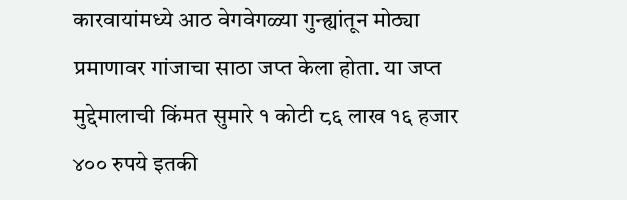कारवायांमध्ये आठ वेगवेगळ्या गुन्ह्यांतून मोठ्या प्रमाणावर गांजाचा साठा जप्त केला होता. या जप्त मुद्देमालाची किंमत सुमारे १ कोटी ८६ लाख १६ हजार ४०० रुपये इतकी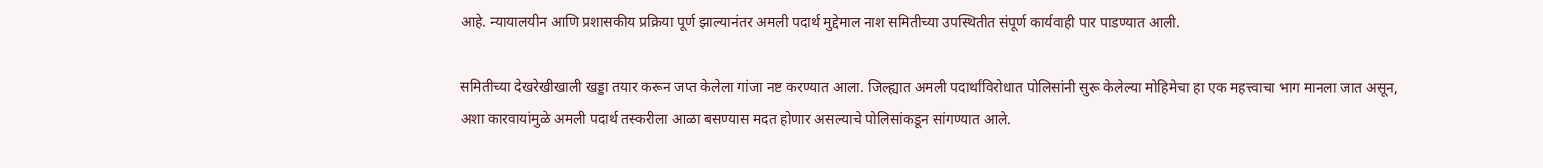आहे. न्यायालयीन आणि प्रशासकीय प्रक्रिया पूर्ण झाल्यानंतर अमली पदार्थ मुद्देमाल नाश समितीच्या उपस्थितीत संपूर्ण कार्यवाही पार पाडण्यात आली.

समितीच्या देखरेखीखाली खड्डा तयार करून जप्त केलेला गांजा नष्ट करण्यात आला. जिल्ह्यात अमली पदार्थांविरोधात पोलिसांनी सुरू केलेल्या मोहिमेचा हा एक महत्त्वाचा भाग मानला जात असून, अशा कारवायांमुळे अमली पदार्थ तस्करीला आळा बसण्यास मदत होणार असल्याचे पोलिसांकडून सांगण्यात आले.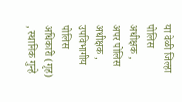या वेळी जिल्हा पोलिस अधीक्षक , अपर पोलिस अधीक्षक , उपविभागीय पोलिस अधिकारी (गृह) , स्थानिक गुन्हे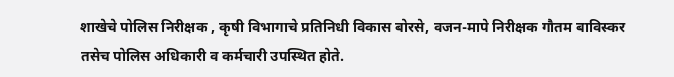शाखेचे पोलिस निरीक्षक , कृषी विभागाचे प्रतिनिधी विकास बोरसे, वजन-मापे निरीक्षक गौतम बाविस्कर तसेच पोलिस अधिकारी व कर्मचारी उपस्थित होते.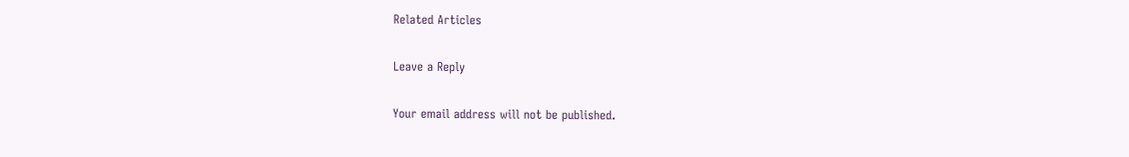Related Articles

Leave a Reply

Your email address will not be published.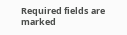Required fields are marked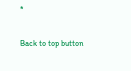*

Back to top button